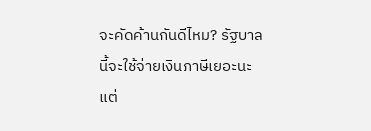จะคัดค้านกันดีไหม? รัฐบาลนี้จะใช้จ่ายเงินภาษีเยอะนะ
แต่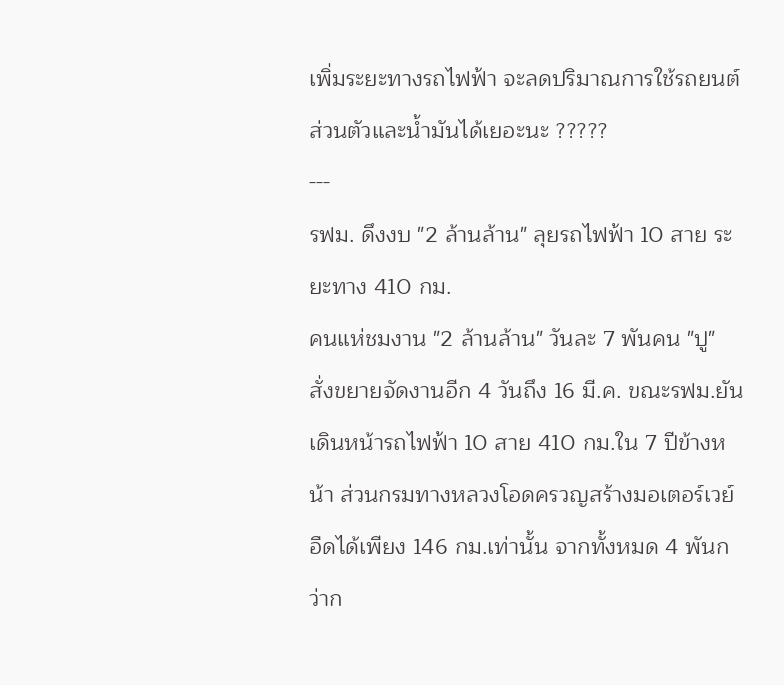เพิ่มระยะทางรถไฟฟ้า จะลดปริมาณการใช้รถยนต์ส่วนตัวและน้ำมันได้เยอะนะ ?????
---
รฟม. ดึงงบ "2 ล้านล้าน" ลุยรถไฟฟ้า 10 สาย ระยะทาง 410 กม.
คนแห่ชมงาน "2 ล้านล้าน" วันละ 7 พันคน "ปู" สั่งขยายจัดงานอีก 4 วันถึง 16 มี.ค. ขณะรฟม.ยันเดินหน้ารถไฟฟ้า 10 สาย 410 กม.ใน 7 ปีข้างหน้า ส่วนกรมทางหลวงโอดครวญสร้างมอเตอร์เวย์อืดได้เพียง 146 กม.เท่านั้น จากทั้งหมด 4 พันกว่าก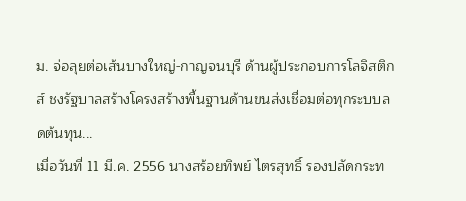ม. จ่อลุยต่อเส้นบางใหญ่-กาญจนบุรี ด้านผู้ประกอบการโลจิสติกส์ ชงรัฐบาลสร้างโครงสร้างพื้นฐานด้านขนส่งเชื่อมต่อทุกระบบลดต้นทุน...
เมื่อวันที่ 11 มี.ค. 2556 นางสร้อยทิพย์ ไตรสุทธิ์ รองปลัดกระท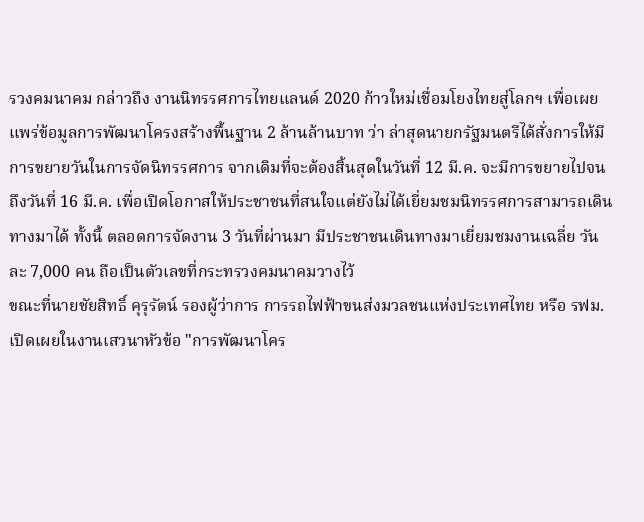รวงคมนาคม กล่าวถึง งานนิทรรศการไทยแลนด์ 2020 ก้าวใหม่เชื่อมโยงไทยสู่โลกฯ เพื่อเผยแพร่ข้อมูลการพัฒนาโครงสร้างพื้นฐาน 2 ล้านล้านบาท ว่า ล่าสุดนายกรัฐมนตรีได้สั่งการให้มีการขยายวันในการจัดนิทรรศการ จากเดิมที่จะต้องสิ้นสุดในวันที่ 12 มี.ค. จะมีการขยายไปจนถึงวันที่ 16 มี.ค. เพื่อเปิดโอกาสให้ประชาชนที่สนใจแต่ยังไม่ได้เยี่ยมชมนิทรรศการสามารถเดินทางมาได้ ทั้งนี้ ตลอดการจัดงาน 3 วันที่ผ่านมา มีประชาชนเดินทางมาเยี่ยมชมงานเฉลี่ย วันละ 7,000 คน ถือเป็นตัวเลขที่กระทรวงคมนาคมวางไว้
ขณะที่นายชัยสิทธิ์ คุรุรัตน์ รองผู้ว่าการ การรถไฟฟ้าขนส่งมวลชนแห่งประเทศไทย หรือ รฟม. เปิดเผยในงานเสวนาหัวข้อ "การพัฒนาโคร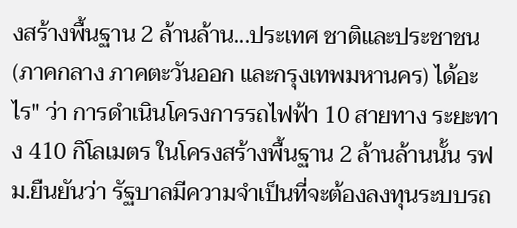งสร้างพื้นฐาน 2 ล้านล้าน...ประเทศ ชาติและประชาชน (ภาคกลาง ภาคตะวันออก และกรุงเทพมหานคร) ได้อะไร" ว่า การดำเนินโครงการรถไฟฟ้า 10 สายทาง ระยะทาง 410 กิโลเมตร ในโครงสร้างพื้นฐาน 2 ล้านล้านนั้น รฟม.ยืนยันว่า รัฐบาลมีความจำเป็นที่จะต้องลงทุนระบบรถ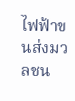ไฟฟ้าขนส่งมวลชน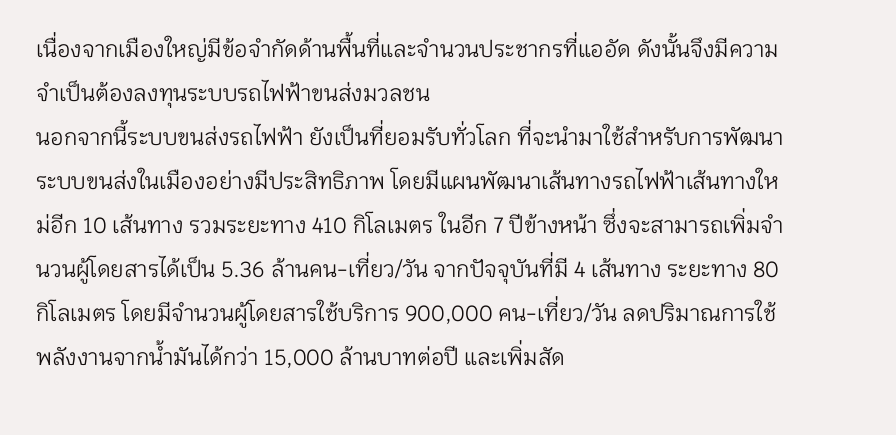เนื่องจากเมืองใหญ่มีข้อจำกัดด้านพื้นที่และจำนวนประชากรที่แออัด ดังนั้นจึงมีความจำเป็นต้องลงทุนระบบรถไฟฟ้าขนส่งมวลชน
นอกจากนี้ระบบขนส่งรถไฟฟ้า ยังเป็นที่ยอมรับทั่วโลก ที่จะนำมาใช้สำหรับการพัฒนาระบบขนส่งในเมืองอย่างมีประสิทธิภาพ โดยมีแผนพัฒนาเส้นทางรถไฟฟ้าเส้นทางใหม่อีก 10 เส้นทาง รวมระยะทาง 410 กิโลเมตร ในอีก 7 ปีข้างหน้า ซึ่งจะสามารถเพิ่มจำนวนผู้โดยสารได้เป็น 5.36 ล้านคน-เที่ยว/วัน จากปัจจุบันที่มี 4 เส้นทาง ระยะทาง 80 กิโลเมตร โดยมีจำนวนผู้โดยสารใช้บริการ 900,000 คน-เที่ยว/วัน ลดปริมาณการใช้พลังงานจากน้ำมันได้กว่า 15,000 ล้านบาทต่อปี และเพิ่มสัด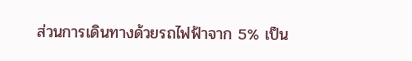ส่วนการเดินทางด้วยรถไฟฟ้าจาก 5% เป็น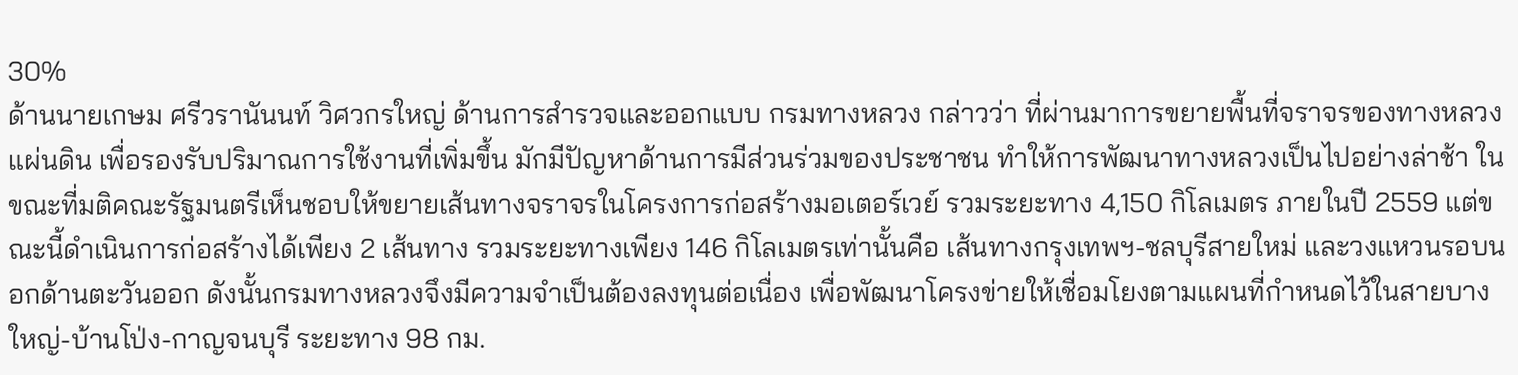30%
ด้านนายเกษม ศรีวรานันนท์ วิศวกรใหญ่ ด้านการสำรวจและออกแบบ กรมทางหลวง กล่าวว่า ที่ผ่านมาการขยายพื้นที่จราจรของทางหลวงแผ่นดิน เพื่อรองรับปริมาณการใช้งานที่เพิ่มขึ้น มักมีปัญหาด้านการมีส่วนร่วมของประชาชน ทำให้การพัฒนาทางหลวงเป็นไปอย่างล่าช้า ในขณะที่มติคณะรัฐมนตรีเห็นชอบให้ขยายเส้นทางจราจรในโครงการก่อสร้างมอเตอร์เวย์ รวมระยะทาง 4,150 กิโลเมตร ภายในปี 2559 แต่ขณะนี้ดำเนินการก่อสร้างได้เพียง 2 เส้นทาง รวมระยะทางเพียง 146 กิโลเมตรเท่านั้นคือ เส้นทางกรุงเทพฯ-ชลบุรีสายใหม่ และวงแหวนรอบนอกด้านตะวันออก ดังนั้นกรมทางหลวงจึงมีความจำเป็นต้องลงทุนต่อเนื่อง เพื่อพัฒนาโครงข่ายให้เชื่อมโยงตามแผนที่กำหนดไว้ในสายบางใหญ่-บ้านโป่ง-กาญจนบุรี ระยะทาง 98 กม.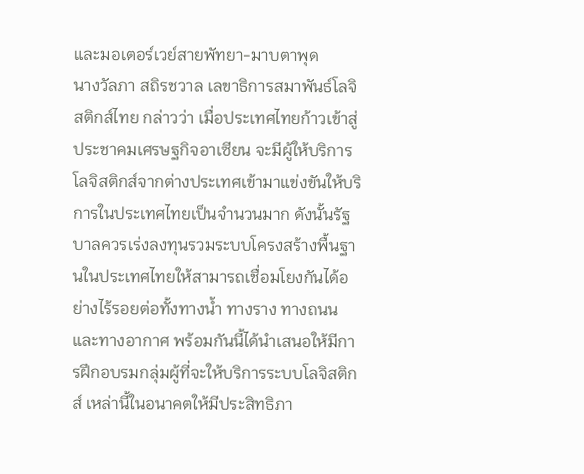และมอเตอร์เวย์สายพัทยา-มาบตาพุด
นางวัลภา สถิรชวาล เลขาธิการสมาพันธ์โลจิสติกส์ไทย กล่าวว่า เมื่อประเทศไทยก้าวเข้าสู่ประชาคมเศรษฐกิจอาเซียน จะมีผู้ให้บริการโลจิสติกส์จากต่างประเทศเข้ามาแข่งขันให้บริการในประเทศไทยเป็นจำนวนมาก ดังนั้นรัฐบาลควรเร่งลงทุนรวมระบบโครงสร้างพื้นฐานในประเทศไทยให้สามารถเชื่อมโยงกันได้อย่างไร้รอยต่อทั้งทางน้ำ ทางราง ทางถนน และทางอากาศ พร้อมกันนี้ได้นำเสนอให้มีการฝึกอบรมกลุ่มผู้ที่จะให้บริการระบบโลจิสติกส์ เหล่านี้ในอนาคตให้มีประสิทธิภา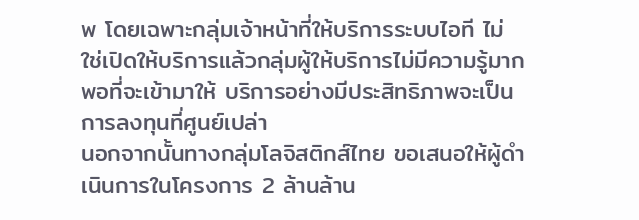พ โดยเฉพาะกลุ่มเจ้าหน้าที่ให้บริการระบบไอที ไม่ใช่เปิดให้บริการแล้วกลุ่มผู้ให้บริการไม่มีความรู้มากพอที่จะเข้ามาให้ บริการอย่างมีประสิทธิภาพจะเป็นการลงทุนที่ศูนย์เปล่า
นอกจากนั้นทางกลุ่มโลจิสติกส์ไทย ขอเสนอให้ผู้ดำเนินการในโครงการ 2 ล้านล้าน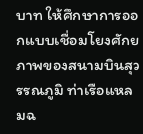บาท ให้ศึกษาการออกแบบเชื่อมโยงศักยภาพของสนามบินสุวรรณภูมิ ท่าเรือแหลมฉ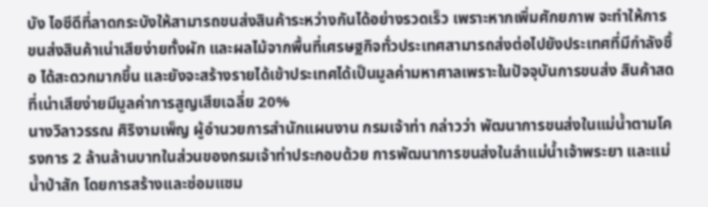บัง ไอซีดีที่ลาดกระบังให้สามารถขนส่งสินค้าระหว่างกันได้อย่างรวดเร็ว เพราะหากเพิ่มศักยภาพ จะทำให้การขนส่งสินค้าเน่าเสียง่ายทั้งผัก และผลไม้จากพื้นที่เศรษฐกิจทั่วประเทศสามารถส่งต่อไปยังประเทศที่มีกำลังซื้อ ได้สะดวกมากขึ้น และยังจะสร้างรายได้เข้าประเทศได้เป็นมูลค่ามหาศาลเพราะในปัจจุบันการขนส่ง สินค้าสดที่เน่าเสียง่ายมีมูลค่าการสูญเสียเฉลี่ย 20%
นางวิลาวรรณ ศิริงามเพ็ญ ผู้อำนวยการสำนักแผนงาน กรมเจ้าท่า กล่าวว่า พัฒนาการขนส่งในแม่น้ำตามโครงการ 2 ล้านล้านบาทในส่วนของกรมเจ้าท่าประกอบด้วย การพัฒนาการขนส่งในลำแม่น้ำเจ้าพระยา และแม่น้ำป่าสัก โดยการสร้างและซ่อมแซม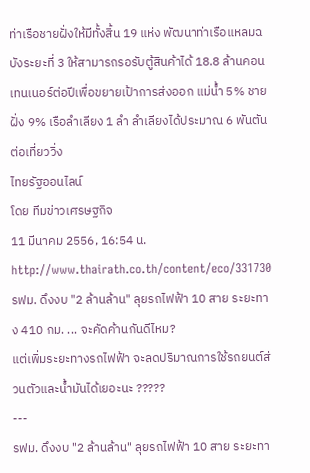ท่าเรือชายฝั่งให้มีทั้งสิ้น 19 แห่ง พัฒนาท่าเรือแหลมฉบังระยะที่ 3 ให้สามารถรอรับตู้สินค้าได้ 18.8 ล้านคอนเทนเนอร์ต่อปีเพื่อขยายเป้าการส่งออก แม่น้ำ 5% ชายฝั่ง 9% เรือลำเลียง 1 ลำ ลำเลียงได้ประมาณ 6 พันตันต่อเที่ยววิ่ง
ไทยรัฐออนไลน์
โดย ทีมข่าวเศรษฐกิจ
11 มีนาคม 2556, 16:54 น.
http://www.thairath.co.th/content/eco/331730
รฟม. ดึงงบ "2 ล้านล้าน" ลุยรถไฟฟ้า 10 สาย ระยะทาง 410 กม. ... จะคัดค้านกันดีไหม?
แต่เพิ่มระยะทางรถไฟฟ้า จะลดปริมาณการใช้รถยนต์ส่วนตัวและน้ำมันได้เยอะนะ ?????
---
รฟม. ดึงงบ "2 ล้านล้าน" ลุยรถไฟฟ้า 10 สาย ระยะทา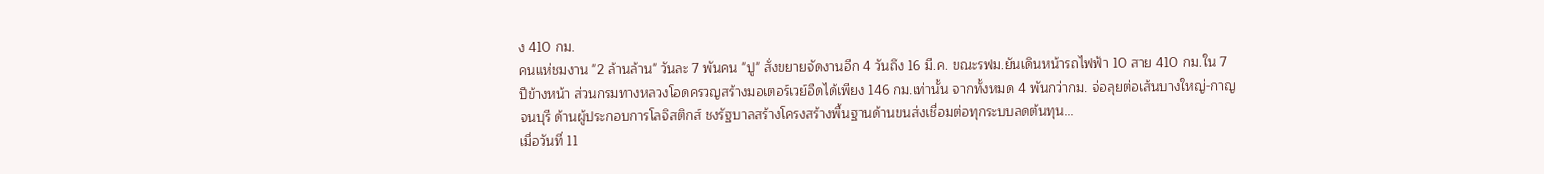ง 410 กม.
คนแห่ชมงาน "2 ล้านล้าน" วันละ 7 พันคน "ปู" สั่งขยายจัดงานอีก 4 วันถึง 16 มี.ค. ขณะรฟม.ยันเดินหน้ารถไฟฟ้า 10 สาย 410 กม.ใน 7 ปีข้างหน้า ส่วนกรมทางหลวงโอดครวญสร้างมอเตอร์เวย์อืดได้เพียง 146 กม.เท่านั้น จากทั้งหมด 4 พันกว่ากม. จ่อลุยต่อเส้นบางใหญ่-กาญจนบุรี ด้านผู้ประกอบการโลจิสติกส์ ชงรัฐบาลสร้างโครงสร้างพื้นฐานด้านขนส่งเชื่อมต่อทุกระบบลดต้นทุน...
เมื่อวันที่ 11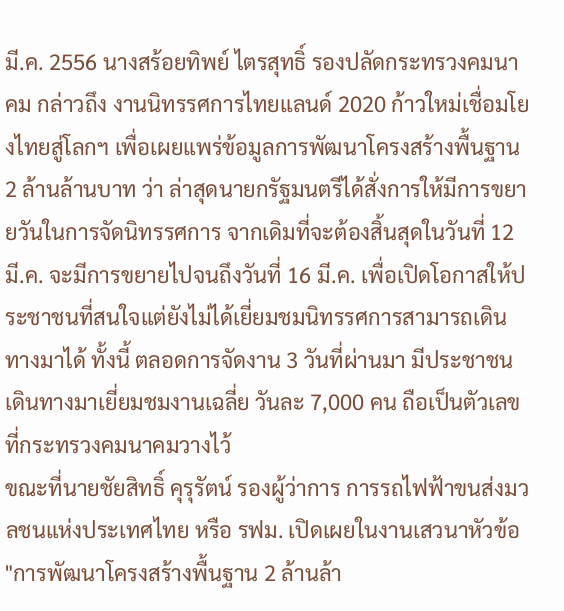มี.ค. 2556 นางสร้อยทิพย์ ไตรสุทธิ์ รองปลัดกระทรวงคมนาคม กล่าวถึง งานนิทรรศการไทยแลนด์ 2020 ก้าวใหม่เชื่อมโยงไทยสู่โลกฯ เพื่อเผยแพร่ข้อมูลการพัฒนาโครงสร้างพื้นฐาน 2 ล้านล้านบาท ว่า ล่าสุดนายกรัฐมนตรีได้สั่งการให้มีการขยายวันในการจัดนิทรรศการ จากเดิมที่จะต้องสิ้นสุดในวันที่ 12 มี.ค. จะมีการขยายไปจนถึงวันที่ 16 มี.ค. เพื่อเปิดโอกาสให้ประชาชนที่สนใจแต่ยังไม่ได้เยี่ยมชมนิทรรศการสามารถเดินทางมาได้ ทั้งนี้ ตลอดการจัดงาน 3 วันที่ผ่านมา มีประชาชนเดินทางมาเยี่ยมชมงานเฉลี่ย วันละ 7,000 คน ถือเป็นตัวเลขที่กระทรวงคมนาคมวางไว้
ขณะที่นายชัยสิทธิ์ คุรุรัตน์ รองผู้ว่าการ การรถไฟฟ้าขนส่งมวลชนแห่งประเทศไทย หรือ รฟม. เปิดเผยในงานเสวนาหัวข้อ "การพัฒนาโครงสร้างพื้นฐาน 2 ล้านล้า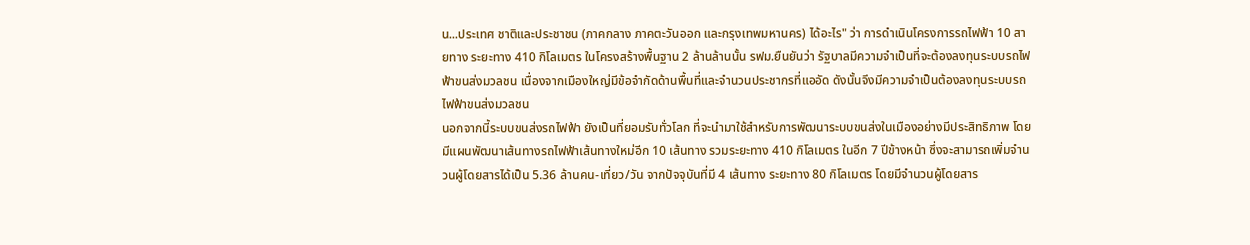น...ประเทศ ชาติและประชาชน (ภาคกลาง ภาคตะวันออก และกรุงเทพมหานคร) ได้อะไร" ว่า การดำเนินโครงการรถไฟฟ้า 10 สายทาง ระยะทาง 410 กิโลเมตร ในโครงสร้างพื้นฐาน 2 ล้านล้านนั้น รฟม.ยืนยันว่า รัฐบาลมีความจำเป็นที่จะต้องลงทุนระบบรถไฟฟ้าขนส่งมวลชน เนื่องจากเมืองใหญ่มีข้อจำกัดด้านพื้นที่และจำนวนประชากรที่แออัด ดังนั้นจึงมีความจำเป็นต้องลงทุนระบบรถไฟฟ้าขนส่งมวลชน
นอกจากนี้ระบบขนส่งรถไฟฟ้า ยังเป็นที่ยอมรับทั่วโลก ที่จะนำมาใช้สำหรับการพัฒนาระบบขนส่งในเมืองอย่างมีประสิทธิภาพ โดยมีแผนพัฒนาเส้นทางรถไฟฟ้าเส้นทางใหม่อีก 10 เส้นทาง รวมระยะทาง 410 กิโลเมตร ในอีก 7 ปีข้างหน้า ซึ่งจะสามารถเพิ่มจำนวนผู้โดยสารได้เป็น 5.36 ล้านคน-เที่ยว/วัน จากปัจจุบันที่มี 4 เส้นทาง ระยะทาง 80 กิโลเมตร โดยมีจำนวนผู้โดยสาร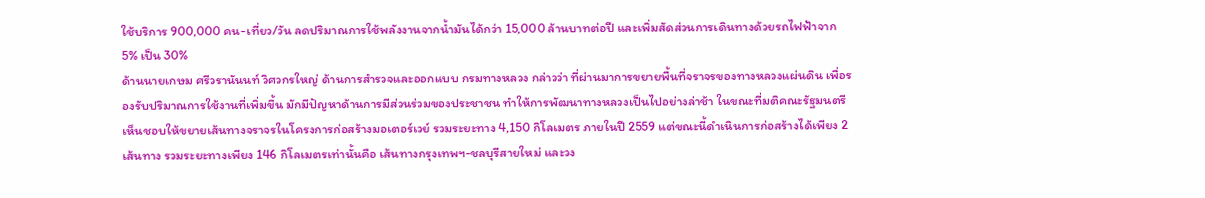ใช้บริการ 900,000 คน-เที่ยว/วัน ลดปริมาณการใช้พลังงานจากน้ำมันได้กว่า 15,000 ล้านบาทต่อปี และเพิ่มสัดส่วนการเดินทางด้วยรถไฟฟ้าจาก 5% เป็น 30%
ด้านนายเกษม ศรีวรานันนท์ วิศวกรใหญ่ ด้านการสำรวจและออกแบบ กรมทางหลวง กล่าวว่า ที่ผ่านมาการขยายพื้นที่จราจรของทางหลวงแผ่นดิน เพื่อรองรับปริมาณการใช้งานที่เพิ่มขึ้น มักมีปัญหาด้านการมีส่วนร่วมของประชาชน ทำให้การพัฒนาทางหลวงเป็นไปอย่างล่าช้า ในขณะที่มติคณะรัฐมนตรีเห็นชอบให้ขยายเส้นทางจราจรในโครงการก่อสร้างมอเตอร์เวย์ รวมระยะทาง 4,150 กิโลเมตร ภายในปี 2559 แต่ขณะนี้ดำเนินการก่อสร้างได้เพียง 2 เส้นทาง รวมระยะทางเพียง 146 กิโลเมตรเท่านั้นคือ เส้นทางกรุงเทพฯ-ชลบุรีสายใหม่ และวง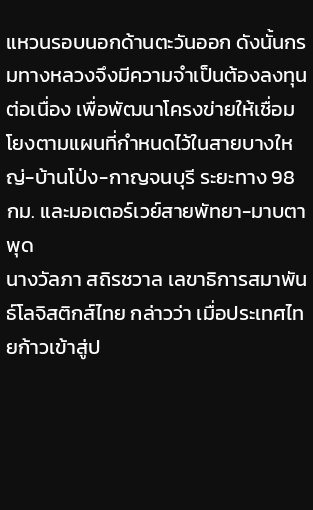แหวนรอบนอกด้านตะวันออก ดังนั้นกรมทางหลวงจึงมีความจำเป็นต้องลงทุนต่อเนื่อง เพื่อพัฒนาโครงข่ายให้เชื่อมโยงตามแผนที่กำหนดไว้ในสายบางใหญ่-บ้านโป่ง-กาญจนบุรี ระยะทาง 98 กม. และมอเตอร์เวย์สายพัทยา-มาบตาพุด
นางวัลภา สถิรชวาล เลขาธิการสมาพันธ์โลจิสติกส์ไทย กล่าวว่า เมื่อประเทศไทยก้าวเข้าสู่ป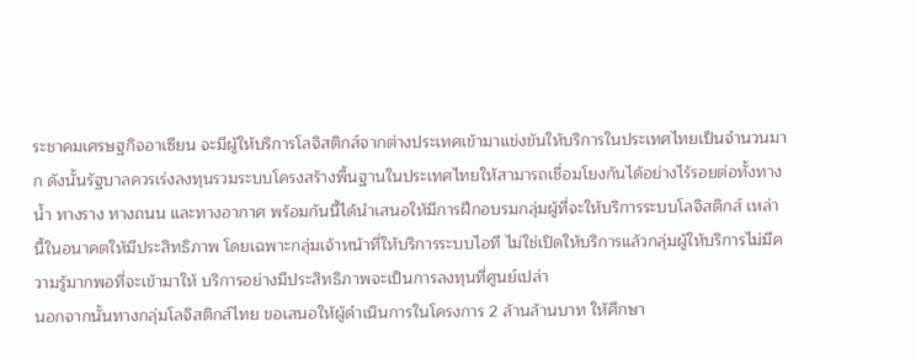ระชาคมเศรษฐกิจอาเซียน จะมีผู้ให้บริการโลจิสติกส์จากต่างประเทศเข้ามาแข่งขันให้บริการในประเทศไทยเป็นจำนวนมาก ดังนั้นรัฐบาลควรเร่งลงทุนรวมระบบโครงสร้างพื้นฐานในประเทศไทยให้สามารถเชื่อมโยงกันได้อย่างไร้รอยต่อทั้งทางน้ำ ทางราง ทางถนน และทางอากาศ พร้อมกันนี้ได้นำเสนอให้มีการฝึกอบรมกลุ่มผู้ที่จะให้บริการระบบโลจิสติกส์ เหล่านี้ในอนาคตให้มีประสิทธิภาพ โดยเฉพาะกลุ่มเจ้าหน้าที่ให้บริการระบบไอที ไม่ใช่เปิดให้บริการแล้วกลุ่มผู้ให้บริการไม่มีความรู้มากพอที่จะเข้ามาให้ บริการอย่างมีประสิทธิภาพจะเป็นการลงทุนที่ศูนย์เปล่า
นอกจากนั้นทางกลุ่มโลจิสติกส์ไทย ขอเสนอให้ผู้ดำเนินการในโครงการ 2 ล้านล้านบาท ให้ศึกษา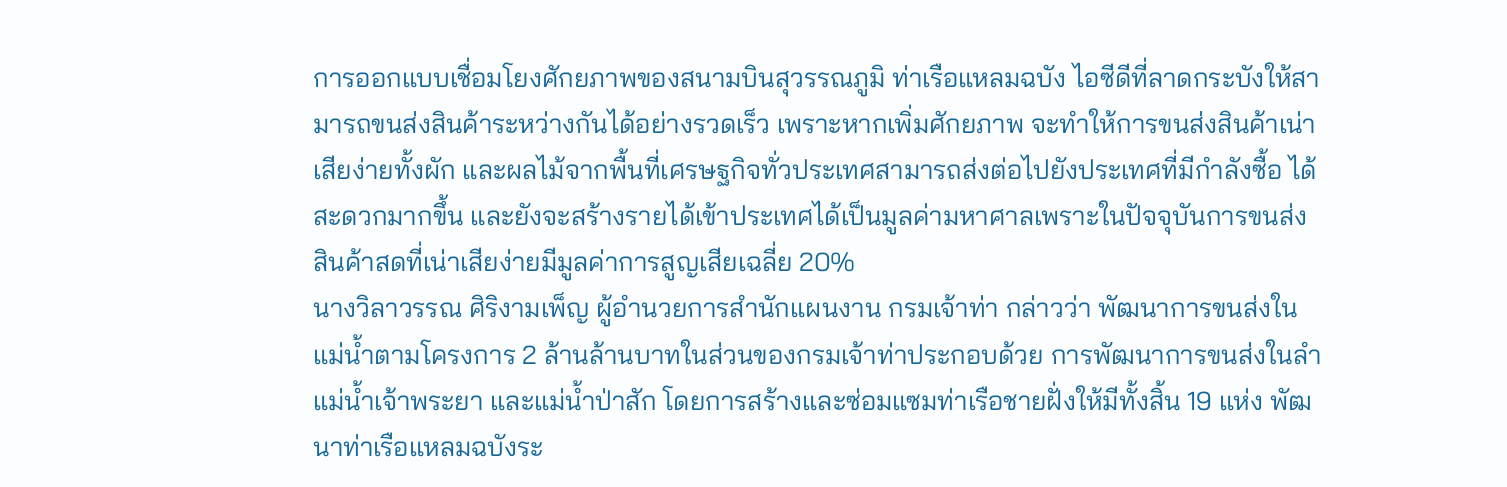การออกแบบเชื่อมโยงศักยภาพของสนามบินสุวรรณภูมิ ท่าเรือแหลมฉบัง ไอซีดีที่ลาดกระบังให้สามารถขนส่งสินค้าระหว่างกันได้อย่างรวดเร็ว เพราะหากเพิ่มศักยภาพ จะทำให้การขนส่งสินค้าเน่าเสียง่ายทั้งผัก และผลไม้จากพื้นที่เศรษฐกิจทั่วประเทศสามารถส่งต่อไปยังประเทศที่มีกำลังซื้อ ได้สะดวกมากขึ้น และยังจะสร้างรายได้เข้าประเทศได้เป็นมูลค่ามหาศาลเพราะในปัจจุบันการขนส่ง สินค้าสดที่เน่าเสียง่ายมีมูลค่าการสูญเสียเฉลี่ย 20%
นางวิลาวรรณ ศิริงามเพ็ญ ผู้อำนวยการสำนักแผนงาน กรมเจ้าท่า กล่าวว่า พัฒนาการขนส่งในแม่น้ำตามโครงการ 2 ล้านล้านบาทในส่วนของกรมเจ้าท่าประกอบด้วย การพัฒนาการขนส่งในลำแม่น้ำเจ้าพระยา และแม่น้ำป่าสัก โดยการสร้างและซ่อมแซมท่าเรือชายฝั่งให้มีทั้งสิ้น 19 แห่ง พัฒนาท่าเรือแหลมฉบังระ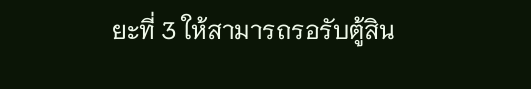ยะที่ 3 ให้สามารถรอรับตู้สิน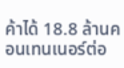ค้าได้ 18.8 ล้านคอนเทนเนอร์ต่อ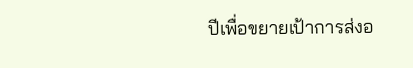ปีเพื่อขยายเป้าการส่งอ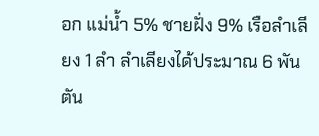อก แม่น้ำ 5% ชายฝั่ง 9% เรือลำเลียง 1 ลำ ลำเลียงได้ประมาณ 6 พันตัน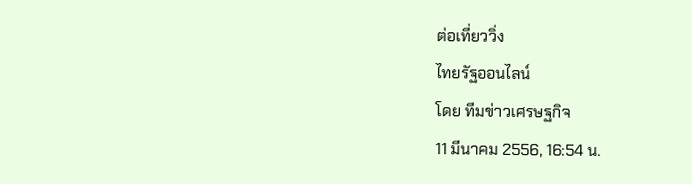ต่อเที่ยววิ่ง
ไทยรัฐออนไลน์
โดย ทีมข่าวเศรษฐกิจ
11 มีนาคม 2556, 16:54 น.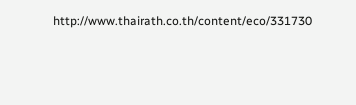http://www.thairath.co.th/content/eco/331730